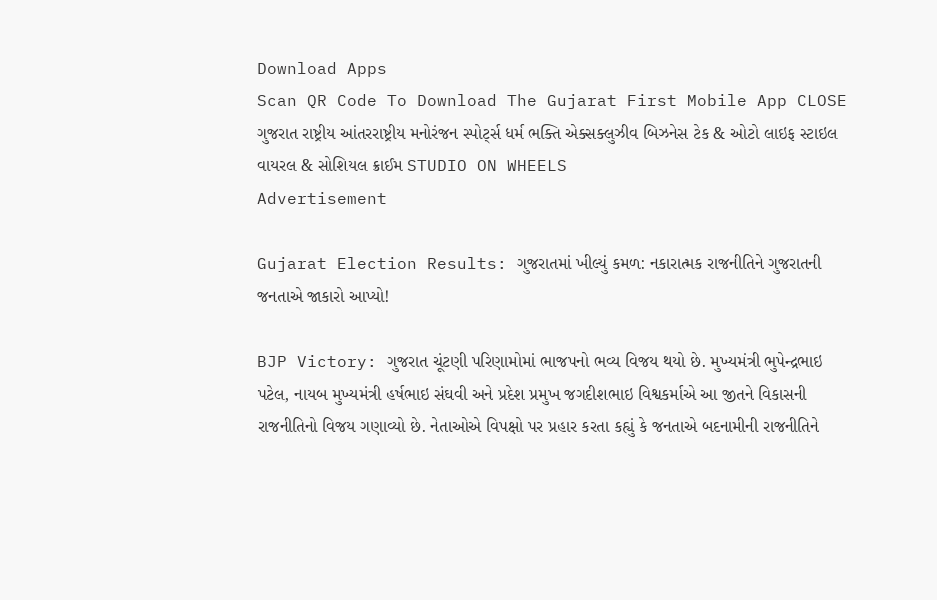Download Apps
Scan QR Code To Download The Gujarat First Mobile App CLOSE
ગુજરાત રાષ્ટ્રીય આંતરરાષ્ટ્રીય મનોરંજન સ્પોર્ટ્સ ધર્મ ભક્તિ એક્સક્લુઝીવ બિઝનેસ ટેક & ઓટો લાઇફ સ્ટાઇલ વાયરલ & સોશિયલ ક્રાઈમ STUDIO ON WHEELS
Advertisement

Gujarat Election Results: ગુજરાતમાં ખીલ્યું કમળ: નકારાત્મક રાજનીતિને ગુજરાતની જનતાએ જાકારો આપ્યો!

BJP Victory: ગુજરાત ચૂંટણી પરિણામોમાં ભાજપનો ભવ્ય વિજય થયો છે. મુખ્યમંત્રી ભુપેન્દ્રભાઇ પટેલ, નાયબ મુખ્યમંત્રી હર્ષભાઇ સંઘવી અને પ્રદેશ પ્રમુખ જગદીશભાઇ વિશ્વકર્માએ આ જીતને વિકાસની રાજનીતિનો વિજય ગણાવ્યો છે. નેતાઓએ વિપક્ષો પર પ્રહાર કરતા કહ્યું કે જનતાએ બદનામીની રાજનીતિને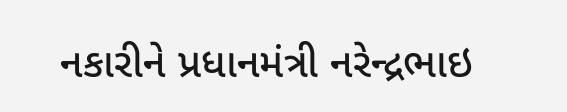નકારીને પ્રધાનમંત્રી નરેન્દ્રભાઇ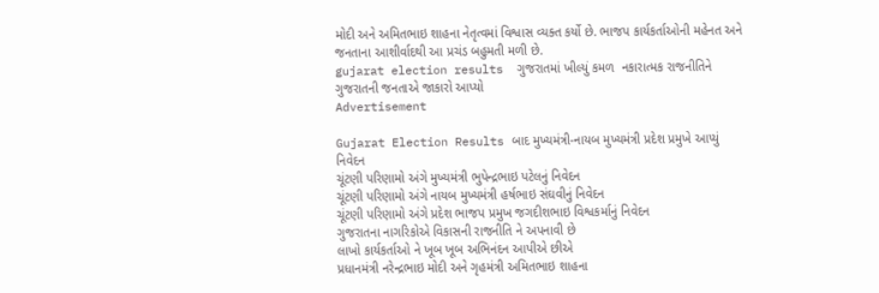મોદી અને અમિતભાઇ શાહના નેતૃત્વમાં વિશ્વાસ વ્યક્ત કર્યો છે. ભાજપ કાર્યકર્તાઓની મહેનત અને જનતાના આશીર્વાદથી આ પ્રચંડ બહુમતી મળી છે.
gujarat election results  ગુજરાતમાં ખીલ્યું કમળ  નકારાત્મક રાજનીતિને ગુજરાતની જનતાએ જાકારો આપ્યો
Advertisement

Gujarat Election Results બાદ મુખ્યમંત્રી-નાયબ મુખ્યમંત્રી પ્રદેશ પ્રમુખે આપ્યું નિવેદન
ચૂંટણી પરિણામો અંગે મુખ્યમંત્રી ભુપેન્દ્રભાઇ પટેલનું નિવેદન
ચૂંટણી પરિણામો અંગે નાયબ મુખ્યમંત્રી હર્ષભાઇ સંઘવીનું નિવેદન
ચૂંટણી પરિણામો અંગે પ્રદેશ ભાજપ પ્રમુખ જગદીશભાઇ વિશ્વકર્માનું નિવેદન
ગુજરાતના નાગરિકોએ વિકાસની રાજનીતિ ને અપનાવી છે
લાખો કાર્યકર્તાઓ ને ખૂબ ખૂબ અભિનંદન આપીએ છીએ
પ્રધાનમંત્રી નરેન્દ્રભાઇ મોદી અને ગૃહમંત્રી અમિતભાઇ શાહના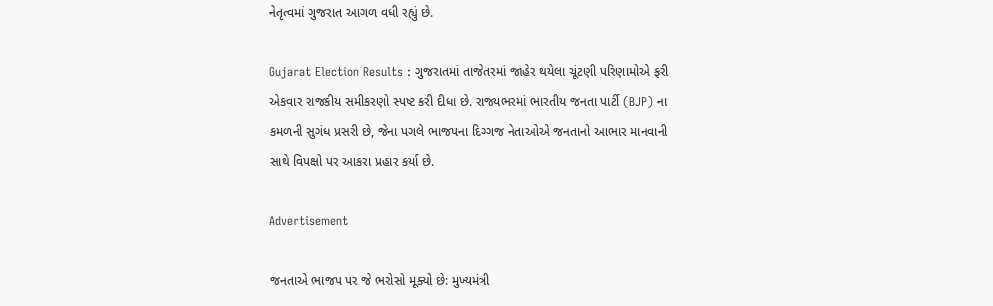નેતૃત્વમાં ગુજરાત આગળ વધી રહ્યું છે.

Gujarat Election Results : ગુજરાતમાં તાજેતરમાં જાહેર થયેલા ચૂંટણી પરિણામોએ ફરી એકવાર રાજકીય સમીકરણો સ્પષ્ટ કરી દીધા છે. રાજ્યભરમાં ભારતીય જનતા પાર્ટી (BJP) ના કમળની સુગંધ પ્રસરી છે, જેના પગલે ભાજપના દિગ્ગજ નેતાઓએ જનતાનો આભાર માનવાની સાથે વિપક્ષો પર આકરા પ્રહાર કર્યા છે.

Advertisement

જનતાએ ભાજપ પર જે ભરોસો મૂક્યો છે: મુખ્યમંત્રી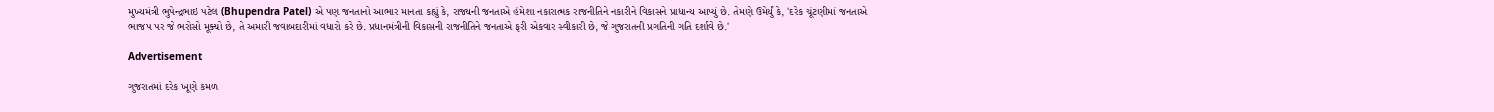મુખ્યમંત્રી ભુપેન્દ્રભાઇ પટેલ (Bhupendra Patel) એ પણ જનતાનો આભાર માનતા કહ્યું કે, રાજ્યની જનતાએ હંમેશા નકારાત્મક રાજનીતિને નકારીને વિકાસને પ્રાધાન્ય આપ્યું છે. તેમણે ઉમેર્યું કે, 'દરેક ચૂંટણીમાં જનતાએ ભાજપ પર જે ભરોસો મૂક્યો છે, તે અમારી જવાબદારીમાં વધારો કરે છે. પ્રધાનમંત્રીની વિકાસની રાજનીતિને જનતાએ ફરી એકવાર સ્વીકારી છે, જે ગુજરાતની પ્રગતિની ગતિ દર્શાવે છે.'

Advertisement

ગુજરાતમાં દરેક ખૂણે કમળ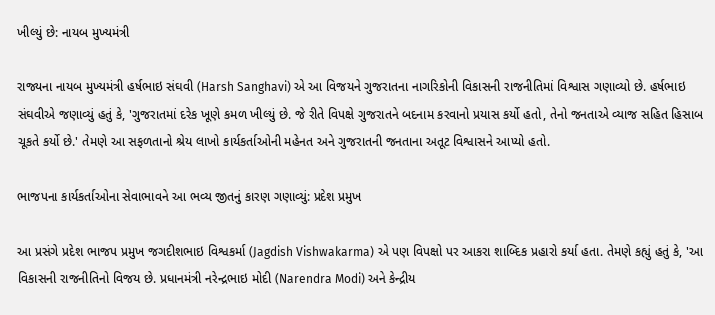ખીલ્યું છે: નાયબ મુખ્યમંત્રી

રાજ્યના નાયબ મુખ્યમંત્રી હર્ષભાઇ સંઘવી (Harsh Sanghavi) એ આ વિજયને ગુજરાતના નાગરિકોની વિકાસની રાજનીતિમાં વિશ્વાસ ગણાવ્યો છે. હર્ષભાઇ સંઘવીએ જણાવ્યું હતું કે, 'ગુજરાતમાં દરેક ખૂણે કમળ ખીલ્યું છે. જે રીતે વિપક્ષે ગુજરાતને બદનામ કરવાનો પ્રયાસ કર્યો હતો, તેનો જનતાએ વ્યાજ સહિત હિસાબ ચૂકતે કર્યો છે.' તેમણે આ સફળતાનો શ્રેય લાખો કાર્યકર્તાઓની મહેનત અને ગુજરાતની જનતાના અતૂટ વિશ્વાસને આપ્યો હતો.

ભાજપના કાર્યકર્તાઓના સેવાભાવને આ ભવ્ય જીતનું કારણ ગણાવ્યું: પ્રદેશ પ્રમુખ

આ પ્રસંગે પ્રદેશ ભાજપ પ્રમુખ જગદીશભાઇ વિશ્વકર્મા (Jagdish Vishwakarma) એ પણ વિપક્ષો પર આકરા શાબ્દિક પ્રહારો કર્યા હતા. તેમણે કહ્યું હતું કે, 'આ વિકાસની રાજનીતિનો વિજય છે. પ્રધાનમંત્રી નરેન્દ્રભાઇ મોદી (Narendra Modi) અને કેન્દ્રીય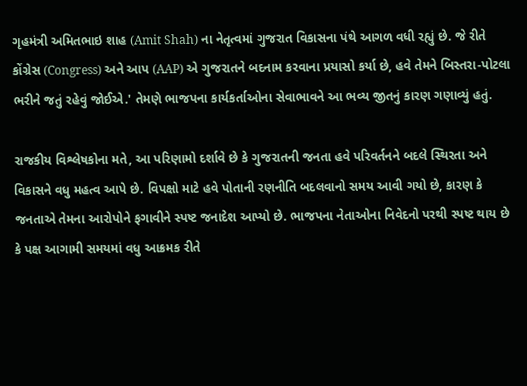ગૃહમંત્રી અમિતભાઇ શાહ (Amit Shah) ના નેતૃત્વમાં ગુજરાત વિકાસના પંથે આગળ વધી રહ્યું છે. જે રીતે કોંગ્રેસ (Congress) અને આપ (AAP) એ ગુજરાતને બદનામ કરવાના પ્રયાસો કર્યા છે, હવે તેમને બિસ્તરા-પોટલા ભરીને જતું રહેવું જોઈએ.' તેમણે ભાજપના કાર્યકર્તાઓના સેવાભાવને આ ભવ્ય જીતનું કારણ ગણાવ્યું હતું.

રાજકીય વિશ્લેષકોના મતે, આ પરિણામો દર્શાવે છે કે ગુજરાતની જનતા હવે પરિવર્તનને બદલે સ્થિરતા અને વિકાસને વધુ મહત્વ આપે છે. વિપક્ષો માટે હવે પોતાની રણનીતિ બદલવાનો સમય આવી ગયો છે, કારણ કે જનતાએ તેમના આરોપોને ફગાવીને સ્પષ્ટ જનાદેશ આપ્યો છે. ભાજપના નેતાઓના નિવેદનો પરથી સ્પષ્ટ થાય છે કે પક્ષ આગામી સમયમાં વધુ આક્રમક રીતે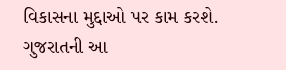વિકાસના મુદ્દાઓ પર કામ કરશે. ગુજરાતની આ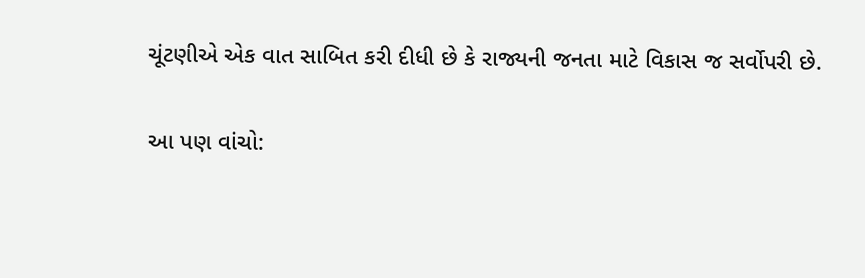ચૂંટણીએ એક વાત સાબિત કરી દીધી છે કે રાજ્યની જનતા માટે વિકાસ જ સર્વોપરી છે.

આ પણ વાંચો: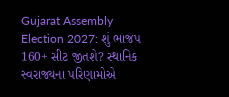Gujarat Assembly Election 2027: શું ભાજપ 160+ સીટ જીતશે? સ્થાનિક સ્વરાજ્યના પરિણામોએ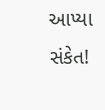આપ્યા સંકેત!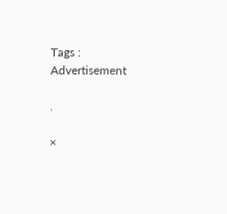Tags :
Advertisement

.

×